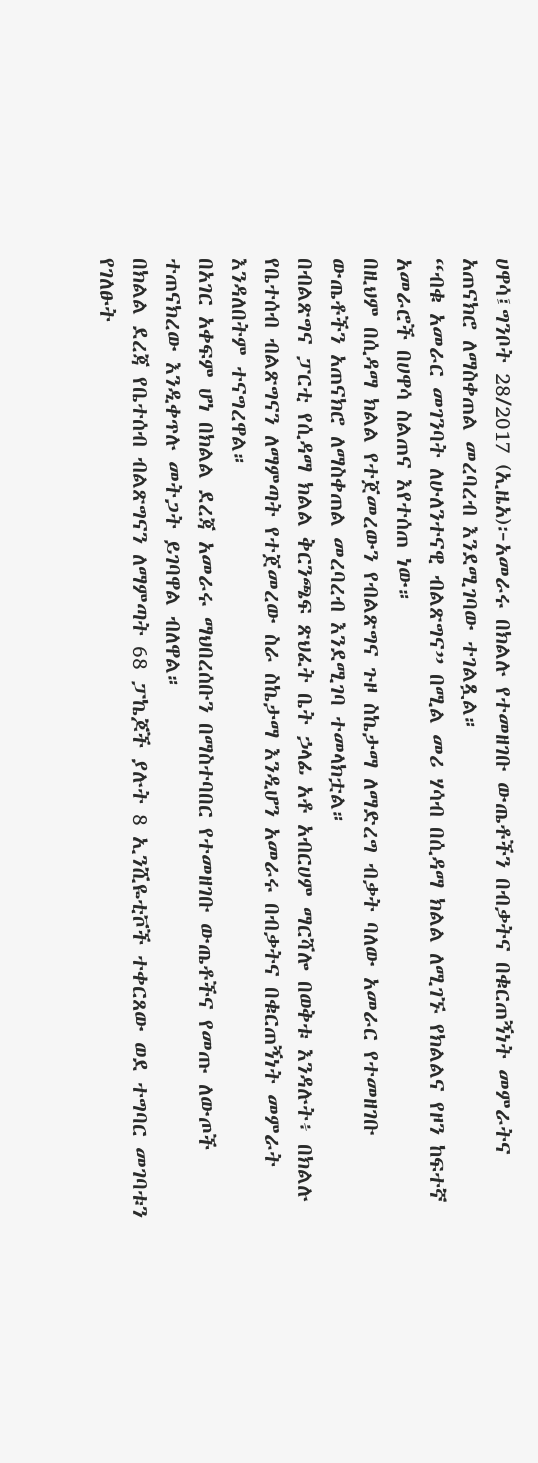ሀዋሳ፤ግንቦት 28/2017 (ኢዜአ)፦አመራሩ በክልሉ የተመዘገቡ ውጤቶችን በብቃትና በቁርጠኝነት መምራትና አጠናክሮ ለማስቀጠል መረባረብ እንደሚገባው ተገልጿል።
“ብቁ አመራር መገንባት ለሁለንተናዊ ብልጽግና” በሚል መሪ ሃሳብ በሲዳማ ክልል ለሚገኙ የክልልና የዞን ከፍተኛ አመራሮች በሀዋሳ ስልጠና እየተሰጠ ነው።
በዚህም በሲዳማ ክልል የተጀመረውን የብልጽግና ጉዞ ስኬታማ ለማድረግ ብቃት ባለው አመራር የተመዘገቡ ውጤቶችን አጠናክሮ ለማስቀጠል መረባረብ እንደሚገባ ተመላክቷል።
በብልጽግና ፓርቲ የሲዳማ ክልል ቅርንጫፍ ጽህፈት ቤት ኃላፊ አቶ አብርሀም ማርሻሎ በወቅቱ እንዳሉት፥ በክልሉ የቤተሰብ ብልጽግናን ለማምጣት የተጀመረው ስራ ስኬታማ እንዲሆን አመራሩ በብቃትና በቁርጠኝነት መምራት እንዳለበትም ተናግረዋል።
በአገር አቀፍም ሆነ በክልል ደረጃ አመራሩ ማህበረሰቡን በማስተባበር የተመዘገቡ ውጤቶችና የመጡ ለውጦች ተጠናክረው እንዲቀጥሉ መትጋት ይገባዋል ብለዋል።
በክልል ደረጃ የቤተሰብ ብልጽግናን ለማምጣት 68 ፓኬጆች ያሉት 8 ኢንሺዬቲቮች ተቀርጸው ወደ ተግባር መገባቱን የገለፁት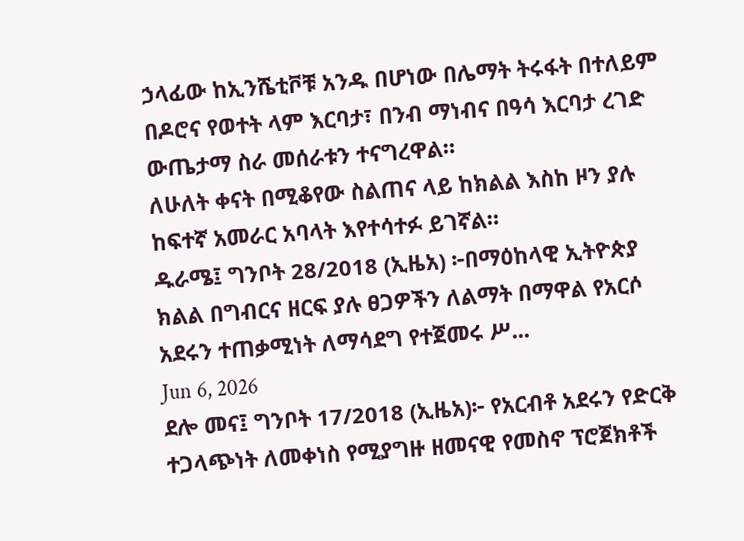ኃላፊው ከኢንሼቲቮቹ አንዱ በሆነው በሌማት ትሩፋት በተለይም በዶሮና የወተት ላም እርባታ፣ በንብ ማነብና በዓሳ እርባታ ረገድ ውጤታማ ስራ መሰራቱን ተናግረዋል።
ለሁለት ቀናት በሚቆየው ስልጠና ላይ ከክልል እስከ ዞን ያሉ ከፍተኛ አመራር አባላት እየተሳተፉ ይገኛል።
ዱራሜ፤ ግንቦት 28/2018 (ኢዜአ) ፦በማዕከላዊ ኢትዮጵያ ክልል በግብርና ዘርፍ ያሉ ፀጋዎችን ለልማት በማዋል የአርሶ አደሩን ተጠቃሚነት ለማሳደግ የተጀመሩ ሥ...
Jun 6, 2026
ደሎ መና፤ ግንቦት 17/2018 (ኢዜአ)፦ የአርብቶ አደሩን የድርቅ ተጋላጭነት ለመቀነስ የሚያግዙ ዘመናዊ የመስኖ ፕሮጀክቶች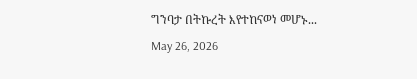ግንባታ በትኩረት እየተከናወነ መሆኑ...
May 26, 2026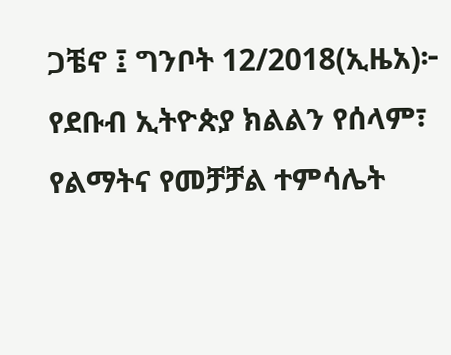ጋቼኖ ፤ ግንቦት 12/2018(ኢዜአ)፦ የደቡብ ኢትዮጵያ ክልልን የሰላም፣ የልማትና የመቻቻል ተምሳሌት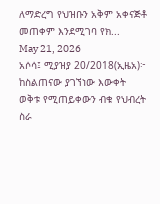ለማድረግ የህዝቡን አቅም አቀናጅቶ መጠቀም እንደሚገባ የክ...
May 21, 2026
አሶሳ፤ ሚያዝያ 20/2018(ኢዜአ)፦ ከስልጠናው ያገኘነው እውቀት ወቅቱ የሚጠይቀውን ብቁ የህብረት ስራ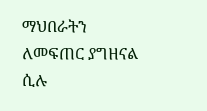ማህበራትን ለመፍጠር ያግዘናል ሲሉ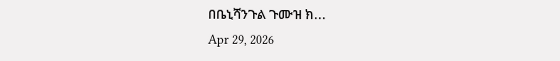በቤኒሻንጉል ጉሙዝ ክ...
Apr 29, 2026